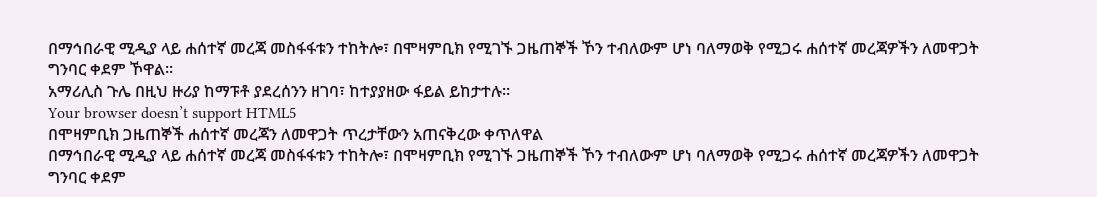በማኅበራዊ ሚዲያ ላይ ሐሰተኛ መረጃ መስፋፋቱን ተከትሎ፣ በሞዛምቢክ የሚገኙ ጋዜጠኞች ኾን ተብለውም ሆነ ባለማወቅ የሚጋሩ ሐሰተኛ መረጃዎችን ለመዋጋት ግንባር ቀደም ኾዋል።
አማሪሊስ ጉሌ በዚህ ዙሪያ ከማፑቶ ያደረሰንን ዘገባ፣ ከተያያዘው ፋይል ይከታተሉ።
Your browser doesn’t support HTML5
በሞዛምቢክ ጋዜጠኞች ሐሰተኛ መረጃን ለመዋጋት ጥረታቸውን አጠናቅረው ቀጥለዋል
በማኅበራዊ ሚዲያ ላይ ሐሰተኛ መረጃ መስፋፋቱን ተከትሎ፣ በሞዛምቢክ የሚገኙ ጋዜጠኞች ኾን ተብለውም ሆነ ባለማወቅ የሚጋሩ ሐሰተኛ መረጃዎችን ለመዋጋት ግንባር ቀደም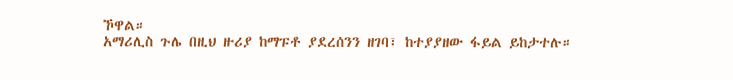ኾዋል።
አማሪሊስ ጉሌ በዚህ ዙሪያ ከማፑቶ ያደረሰንን ዘገባ፣ ከተያያዘው ፋይል ይከታተሉ።